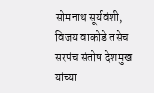सोमनाथ सूर्यवंशी, विजय वाकोडे तसेच सरपंच संतोष देशमुख यांच्या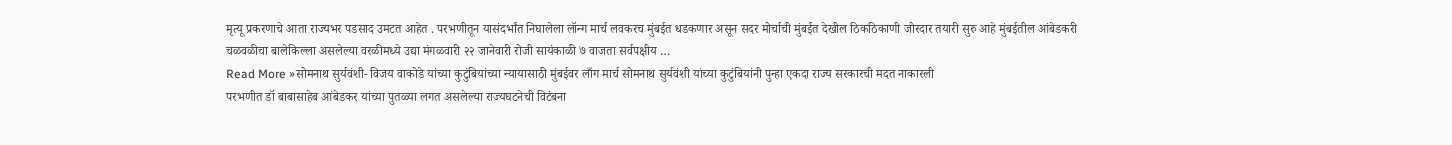मृत्यू प्रकरणाचे आता राज्यभर पडसाद उमटत आहेत . परभणीतून यासंदर्भांत निघालेला लॉन्ग मार्च लवकरच मुंबईत धडकणार असून सदर मोर्चाची मुंबईत देखील ठिकठिकाणी जोरदार तयारी सुरु आहे मुंबईतील आंबेडकरी चळवळीचा बालेकिल्ला असलेल्या वरळीमध्ये उद्या मंगळवारी २२ जानेवारी रोजी सायंकाळी ७ वाजता सर्वपक्षीय …
Read More »सोमनाथ सुर्यवंशी- विजय वाकोडे यांच्या कुटुंबियांच्या न्यायासाठी मुंबईवर लाँग मार्च सोमनाथ सुर्यवंशी यांच्या कुटुंबियांनी पुन्हा एकदा राज्य सरकारची मदत नाकारली
परभणीत डॉ बाबासाहेब आंबेडकर यांच्या पुतळ्या लगत असलेल्या राज्यघटनेची विटंबना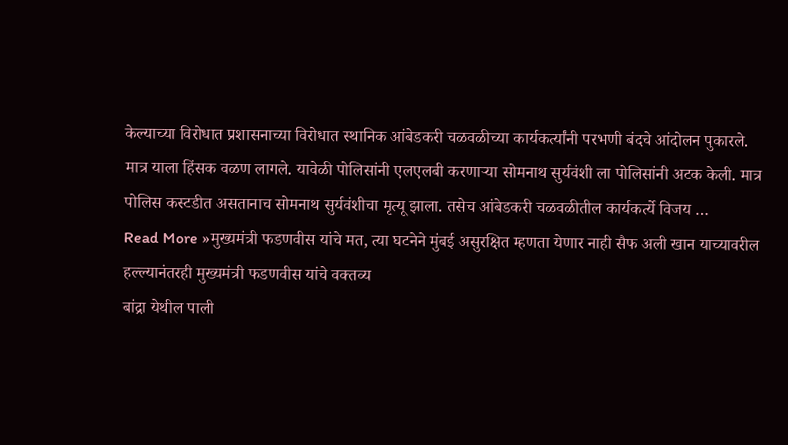केल्याच्या विरोधात प्रशासनाच्या विरोधात स्थानिक आंबेडकरी चळवळीच्या कार्यकर्त्यांनी परभणी बंदचे आंदोलन पुकारले. मात्र याला हिंसक वळण लागले. यावेळी पोलिसांनी एलएलबी करणाऱ्या सोमनाथ सुर्यवंशी ला पोलिसांनी अटक केली. मात्र पोलिस कस्टडीत असतानाच सोमनाथ सुर्यवंशीचा मृत्यू झाला. तसेच आंबेडकरी चळवळीतील कार्यकर्त्ये विजय …
Read More »मुख्यमंत्री फडणवीस यांचे मत, त्या घटनेने मुंबई असुरक्षित म्हणता येणार नाही सैफ अली खान याच्यावरील हल्ल्यानंतरही मुख्यमंत्री फडणवीस यांचे वक्तव्य
बांद्रा येथील पाली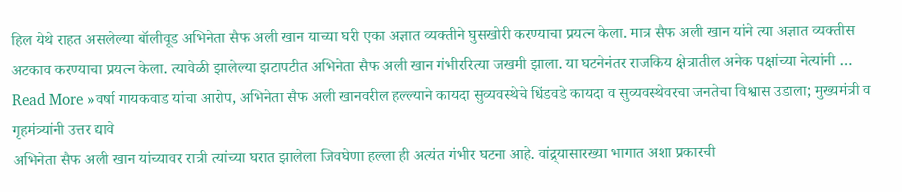हिल येथे राहत असलेल्या बॉलीवूड अभिनेता सैफ अली खान याच्या घरी एका अज्ञात व्यक्तीने घुसखोरी करण्याचा प्रयत्न केला. मात्र सैफ अली खान यांने त्या अज्ञात व्यक्तीस अटकाव करण्याचा प्रयत्न केला. त्यावेळी झालेल्या झटापटीत अभिनेता सैफ अली खान गंभीररित्या जखमी झाला. या घटनेनंतर राजकिय क्षेत्रातील अनेक पक्षांच्या नेत्यांनी …
Read More »वर्षा गायकवाड यांचा आरोप, अभिनेता सैफ अली खानवरील हल्ल्याने कायदा सुव्यवस्थेचे धिंडवडे कायदा व सुव्यवस्थेवरचा जनतेचा विश्वास उडाला; मुख्यमंत्री व गृहमंत्र्यांनी उत्तर द्यावे
अभिनेता सैफ अली खान यांच्यावर रात्री त्यांच्या घरात झालेला जिवघेणा हल्ला ही अत्यंत गंभीर घटना आहे. वांद्र्यासारख्या भागात अशा प्रकारची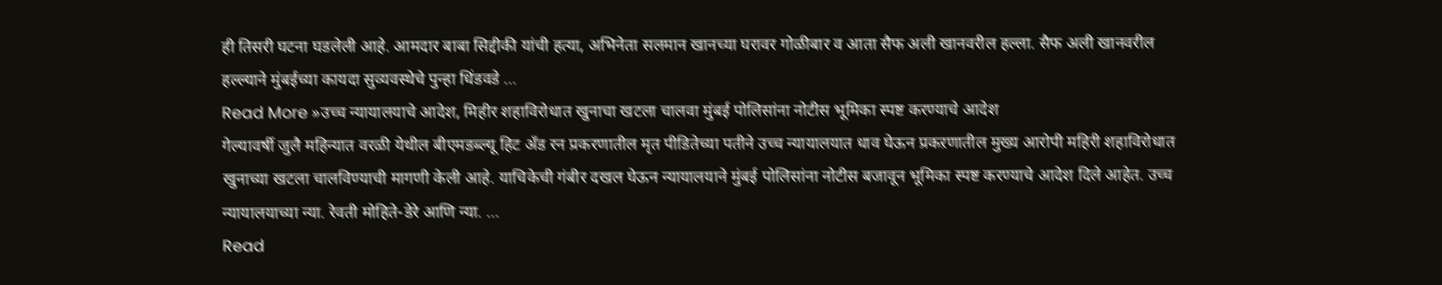ही तिसरी घटना घडलेली आहे. आमदार बाबा सिद्दीकी यांची हत्या, अभिनेता सलमान खानच्या घरावर गोळीबार व आता सैफ अली खानवरील हल्ला. सैफ अली खानवरील हल्ल्याने मुंबईच्या कायदा सुव्यवस्थेचे पुन्हा धिंडवडे …
Read More »उच्च न्यायालयाचे आदेश, मिहीर शहाविरोधात खुनाचा खटला चालवा मुंबई पोलिसांना नोटीस भूमिका स्पष्ट करण्याचे आदेश
गेल्यावर्षी जुलै महिन्यात वरळी येथील बीएमडब्ल्यू हिट अँड रन प्रकरणातील मृत पीडितेच्या पतीने उच्च न्यायालयात धाव घेऊन प्रकऱणातील मुख्य आरोपी महिरी शहाविरोधात खुनाच्या खटला चालविण्याची मागणी केली आहे. याचिकेची गंबीर दखल घेऊन न्यायालयाने मुंबई पोलिसांना नोटीस बजावून भूमिका स्पष्ट करण्याचे आदेश दिले आहेत. उच्च न्यायालयाच्या न्या. रेवती मोहिते-डेरे आणि न्या. …
Read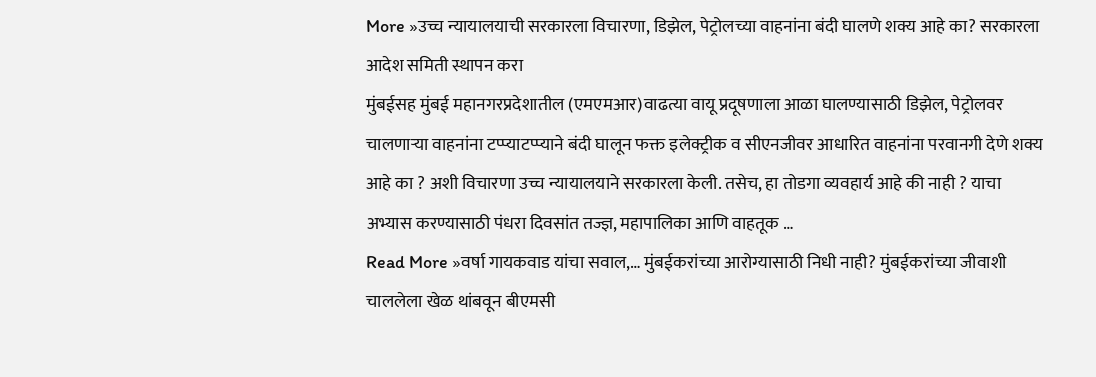More »उच्च न्यायालयाची सरकारला विचारणा, डिझेल, पेट्रोलच्या वाहनांना बंदी घालणे शक्य आहे का? सरकारला आदेश समिती स्थापन करा
मुंबईसह मुंबई महानगरप्रदेशातील (एमएमआर)वाढत्या वायू प्रदूषणाला आळा घालण्यासाठी डिझेल, पेट्रोलवर चालणाऱ्या वाहनांना टप्प्याटप्प्याने बंदी घालून फक्त इलेक्ट्रीक व सीएनजीवर आधारित वाहनांना परवानगी देणे शक्य आहे का ? अशी विचारणा उच्च न्यायालयाने सरकारला केली. तसेच, हा तोडगा व्यवहार्य आहे की नाही ? याचा अभ्यास करण्यासाठी पंधरा दिवसांत तज्ज्ञ, महापालिका आणि वाहतूक …
Read More »वर्षा गायकवाड यांचा सवाल,… मुंबईकरांच्या आरोग्यासाठी निधी नाही? मुंबईकरांच्या जीवाशी चाललेला खेळ थांबवून बीएमसी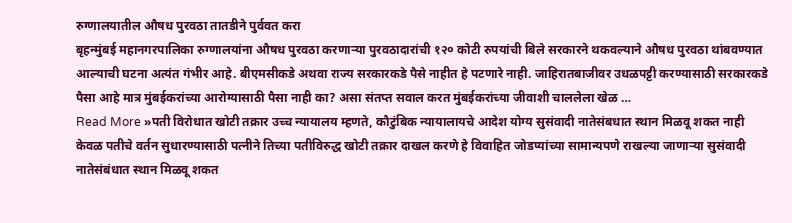रुग्णालयातील औषध पुरवठा तातडीने पुर्ववत करा
बृहन्मुंबई महानगरपालिका रुग्णालयांना औषध पुरवठा करणाऱ्या पुरवठादारांची १२० कोटी रुपयांची बिले सरकारने थकवल्याने औषध पुरवठा थांबवण्यात आल्याची घटना अत्यंत गंभीर आहे. बीएमसीकडे अथवा राज्य सरकारकडे पैसे नाहीत हे पटणारे नाही. जाहिरातबाजीवर उधळपट्टी करण्यासाठी सरकारकडे पैसा आहे मात्र मुंबईकरांच्या आरोग्यासाठी पैसा नाही का? असा संतप्त सवाल करत मुंबईकरांच्या जीवाशी चाललेला खेळ …
Read More »पती विरोधात खोटी तक्रार उच्च न्यायालय म्हणते, कौटुंबिक न्यायालायचे आदेश योग्य सुसंवादी नातेसंबधात स्थान मिळवू शकत नाही
केवळ पतीचे वर्तन सुधारण्यासाठी पत्नीने तिच्या पतीविरुद्ध खोटी तक्रार दाखल करणे हे विवाहित जोडप्यांच्या सामान्यपणे राखल्या जाणाऱ्या सुसंवादी नातेसंबंधात स्थान मिळवू शकत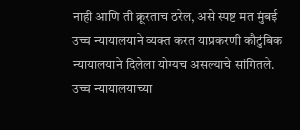नाही आणि ती क्रूरताच ठरेल, असे स्पष्ट मत मुंबई उच्च न्यायालयाने व्यक्त करत याप्रकरणी कौटुंबिक न्यायालयाने दिलेला योग्यच असल्याचे सांगितले. उच्च न्यायालयाच्या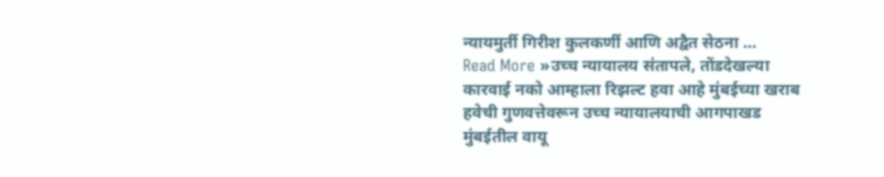न्यायमुर्ती गिरीश कुलकर्णी आणि अद्वैत सेठना …
Read More »उच्च न्यायालय संतापले, तोंडदेखल्या कारवाई नको आम्हाला रिझल्ट हवा आहे मुंबईच्या खराब हवेची गुणवत्तेवरून उच्च न्यायालयाची आगपाखड
मुंबईतील वायू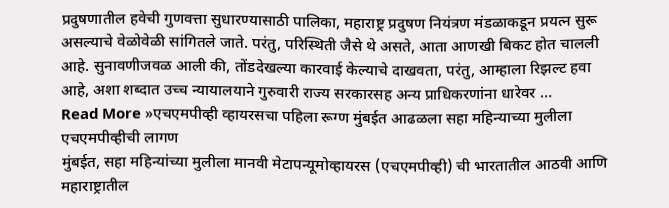प्रदुषणातील हवेची गुणवत्ता सुधारण्यासाठी पालिका, महाराष्ट्र प्रदुषण नियंत्रण मंडळाकडून प्रयत्न सुरू असल्याचे वेळोवेळी सांगितले जाते. परंतु, परिस्थिती जैसे थे असते, आता आणखी बिकट होत चालली आहे. सुनावणीजवळ आली की, तोंडदेखल्या कारवाई केल्याचे दाखवता, परंतु, आम्हाला रिझल्ट हवा आहे, अशा शब्दात उच्च न्यायालयाने गुरुवारी राज्य सरकारसह अन्य प्राधिकरणांना धारेवर …
Read More »एचएमपीव्ही व्हायरसचा पहिला रूग्ण मुंबईत आढळला सहा महिन्याच्या मुलीला एचएमपीव्हीची लागण
मुंबईत, सहा महिन्यांच्या मुलीला मानवी मेटापन्यूमोव्हायरस (एचएमपीव्ही) ची भारतातील आठवी आणि महाराष्ट्रातील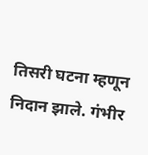तिसरी घटना म्हणून निदान झाले. गंभीर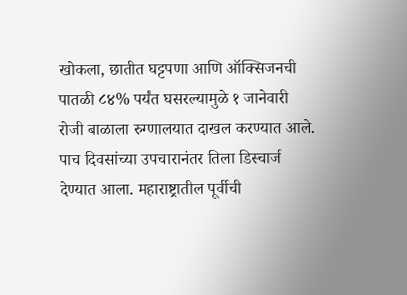खोकला, छातीत घट्टपणा आणि ऑक्सिजनची पातळी ८४% पर्यंत घसरल्यामुळे १ जानेवारी रोजी बाळाला रुग्णालयात दाखल करण्यात आले. पाच दिवसांच्या उपचारानंतर तिला डिस्चार्ज देण्यात आला. महाराष्ट्रातील पूर्वीची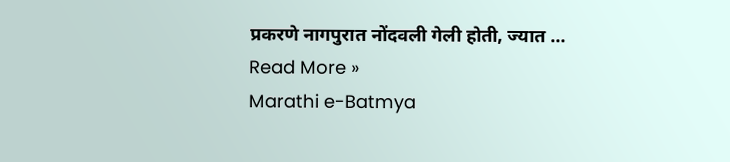प्रकरणे नागपुरात नोंदवली गेली होती, ज्यात …
Read More »
Marathi e-Batmya